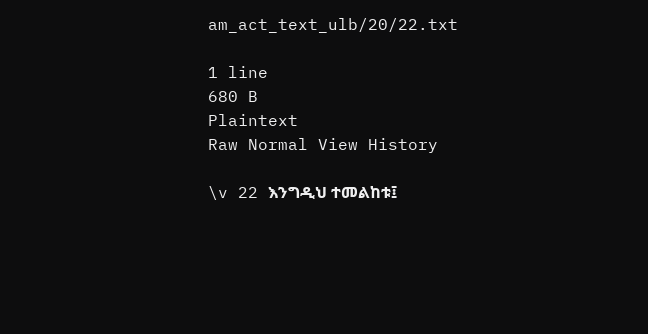am_act_text_ulb/20/22.txt

1 line
680 B
Plaintext
Raw Normal View History

\v 22 እንግዲህ ተመልከቱ፤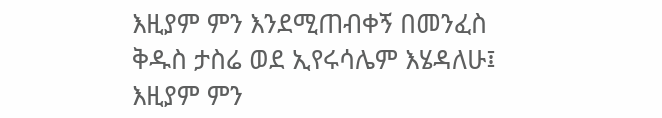እዚያም ምን እንደሚጠብቀኝ በመንፈስ ቅዱስ ታስሬ ወደ ኢየሩሳሌም እሄዳለሁ፤ እዚያም ምን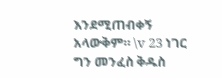እንደሚጠብቀኝ አላውቅም። \v 23 ነገር ግን መንፈስ ቅዱስ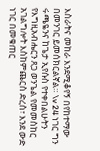እስራትና መከራ እንደሚቆየኝ በየከተማው በመንገር ይመሰክርልኛል። \v 24 ነገር ግን ሩጫዬንና ከጌታ ኢየሱስ የተቀበልሁትን የእግዚአብሔርን ጸጋ ወንጌል የመመስከር አገልግሎት እስከምጨርስ ድረስ፣ እንደ ውድ ነገር በመቁጠር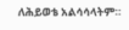ለሕይወቴ አልሳሳላትም።